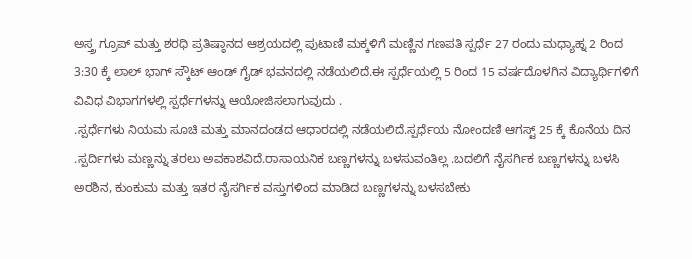ಅಸ್ತ್ರ ಗ್ರೂಪ್ ಮತ್ತು ಶರಧಿ ಪ್ರತಿಷ್ಠಾನದ ಆಶ್ರಯದಲ್ಲಿ ಪುಟಾಣಿ ಮಕ್ಕಳಿಗೆ ಮಣ್ಣಿನ ಗಣಪತಿ ಸ್ಪರ್ಧೆ 27 ರಂದು ಮಧ್ಯಾಹ್ನ 2 ರಿಂದ 3:30 ಕ್ಕೆ ಲಾಲ್ ಭಾಗ್ ಸ್ಕೌಟ್ ಆಂಡ್ ಗೈಡ್ ಭವನದಲ್ಲಿ ನಡೆಯಲಿದೆ.ಈ ಸ್ಪರ್ಧೆಯಲ್ಲಿ 5 ರಿಂದ 15 ವರ್ಷದೊಳಗಿನ ವಿದ್ಯಾರ್ಥಿಗಳಿಗೆ ವಿವಿಧ ವಿಭಾಗಗಳಲ್ಲಿ ಸ್ಪರ್ಧೆಗಳನ್ನು ಆಯೋಜಿಸಲಾಗುವುದು .
.ಸ್ಪರ್ಧೆಗಳು ನಿಯಮ ಸೂಚಿ ಮತ್ತು ಮಾನದಂಡದ ಆಧಾರದಲ್ಲಿ ನಡೆಯಲಿದೆ.ಸ್ಪರ್ಧೆಯ ನೋಂದಣಿ ಆಗಸ್ಟ್ 25 ಕ್ಕೆ ಕೊನೆಯ ದಿನ .ಸ್ಪರ್ದಿಗಳು ಮಣ್ಣನ್ನು ತರಲು ಅವಕಾಶವಿದೆ.ರಾಸಾಯನಿಕ ಬಣ್ಣಗಳನ್ನು ಬಳಸುವಂತಿಲ್ಲ .ಬದಲಿಗೆ ನೈಸರ್ಗಿಕ ಬಣ್ಣಗಳನ್ನು ಬಳಸಿ ಅರಶಿನ, ಕುಂಕುಮ ಮತ್ತು ಇತರ ನೈಸರ್ಗಿಕ ವಸ್ತುಗಳಿಂದ ಮಾಡಿದ ಬಣ್ಣಗಳನ್ನು ಬಳಸಬೇಕು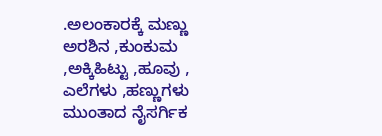.ಅಲಂಕಾರಕ್ಕೆ ಮಣ್ಣು ಅರಶಿನ ,ಕುಂಕುಮ ,ಅಕ್ಕಿಹಿಟ್ಟು ,ಹೂವು , ಎಲೆಗಳು ,ಹಣ್ಣುಗಳು ಮುಂತಾದ ನೈಸರ್ಗಿಕ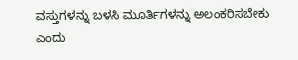ವಸ್ತುಗಳನ್ನು ಬಳಸಿ ಮೂರ್ತಿಗಳನ್ನು ಅಲಂಕರಿಸಬೇಕು ಎಂದು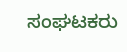ಸಂಘಟಕರು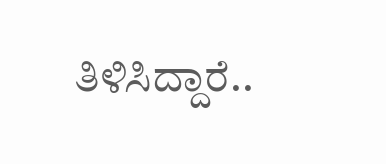ತಿಳಿಸಿದ್ದಾರೆ..